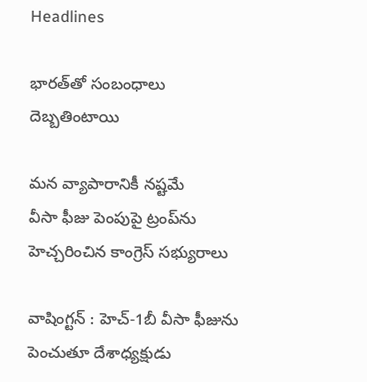Headlines

భారత్‌తో సంబంధాలు దెబ్బతింటాయి

మన వ్యాపారానికీ నష్టమే
వీసా ఫీజు పెంపుపై ట్రంప్‌ను హెచ్చరించిన కాంగ్రెస్‌ సభ్యురాలు

వాషింగ్టన్‌ : హెచ్‌-1బీ వీసా ఫీజును పెంచుతూ దేశాధ్యక్షుడు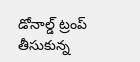డోనాల్డ్‌ ట్రంప్‌ తీసుకున్న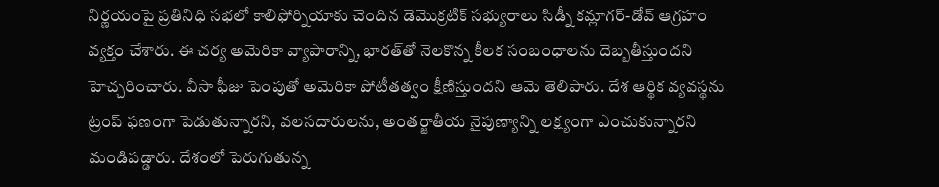నిర్ణయంపై ప్రతినిధి సభలో కాలిఫోర్నియాకు చెందిన డెమొక్రటిక్‌ సభ్యురాలు సిడ్నీ కమ్లాగర్‌-డోవ్‌ ఆగ్రహం వ్యక్తం చేశారు. ఈ చర్య అమెరికా వ్యాపారాన్ని, భారత్‌తో నెలకొన్న కీలక సంబంధాలను దెబ్బతీస్తుందని హెచ్చరించారు. వీసా ఫీజు పెంపుతో అమెరికా పోటీతత్వం క్షీణిస్తుందని ఆమె తెలిపారు. దేశ ఆర్థిక వ్యవస్థను ట్రంప్‌ ఫణంగా పెడుతున్నారని, వలసదారులను, అంతర్జాతీయ నైపుణ్యాన్ని లక్ష్యంగా ఎంచుకున్నారని మండిపడ్డారు. దేశంలో పెరుగుతున్న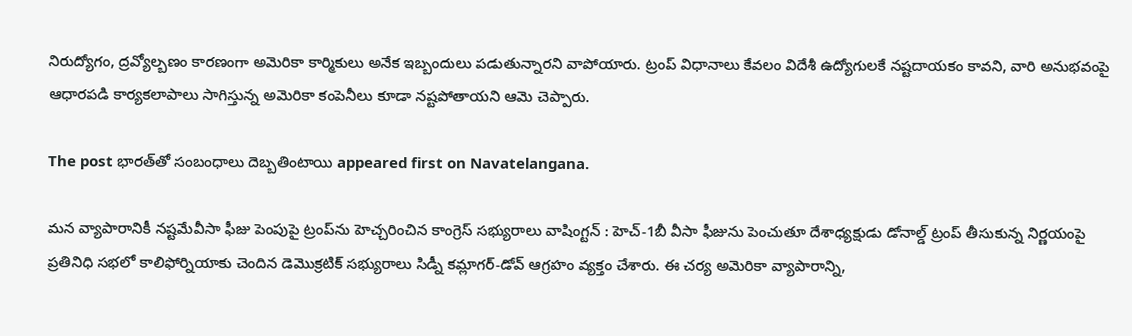నిరుద్యోగం, ద్రవ్యోల్బణం కారణంగా అమెరికా కార్మికులు అనేక ఇబ్బందులు పడుతున్నారని వాపోయారు. ట్రంప్‌ విధానాలు కేవలం విదేశీ ఉద్యోగులకే నష్టదాయకం కావని, వారి అనుభవంపై ఆధారపడి కార్యకలాపాలు సాగిస్తున్న అమెరికా కంపెనీలు కూడా నష్టపోతాయని ఆమె చెప్పారు.

The post భారత్‌తో సంబంధాలు దెబ్బతింటాయి appeared first on Navatelangana.

మన వ్యాపారానికీ నష్టమేవీసా ఫీజు పెంపుపై ట్రంప్‌ను హెచ్చరించిన కాంగ్రెస్‌ సభ్యురాలు వాషింగ్టన్‌ : హెచ్‌-1బీ వీసా ఫీజును పెంచుతూ దేశాధ్యక్షుడు డోనాల్డ్‌ ట్రంప్‌ తీసుకున్న నిర్ణయంపై ప్రతినిధి సభలో కాలిఫోర్నియాకు చెందిన డెమొక్రటిక్‌ సభ్యురాలు సిడ్నీ కమ్లాగర్‌-డోవ్‌ ఆగ్రహం వ్యక్తం చేశారు. ఈ చర్య అమెరికా వ్యాపారాన్ని,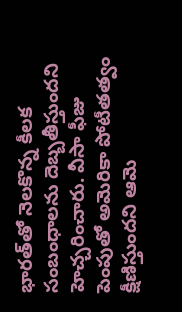భారత్‌తో నెలకొన్న కీలక సంబంధాలను దెబ్బతీస్తుందని హెచ్చరించారు. వీసా ఫీజు పెంపుతో అమెరికా పోటీతత్వం క్షీణిస్తుందని ఆమె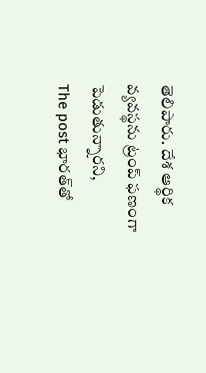తెలిపారు. దేశ ఆర్థిక వ్యవస్థను ట్రంప్‌ ఫణంగా పెడుతున్నారని,
The post భారత్‌తో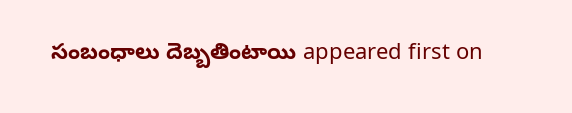సంబంధాలు దెబ్బతింటాయి appeared first on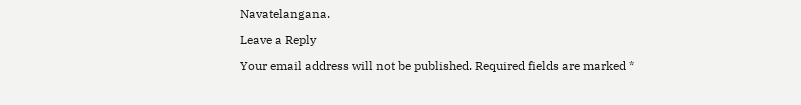Navatelangana.

Leave a Reply

Your email address will not be published. Required fields are marked *